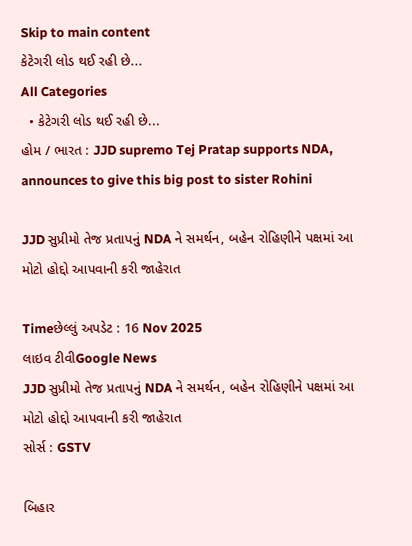Skip to main content
કેટેગરી લોડ થઈ રહી છે...
All Categories
  • કેટેગરી લોડ થઈ રહી છે...
હોમ / ભારત : JJD supremo Tej Pratap supports NDA, announces to give this big post to sister Rohini

JJD સુપ્રીમો તેજ પ્રતાપનું NDA ને સમર્થન, બહેન રોહિણીને પક્ષમાં આ મોટો હોદ્દો આપવાની કરી જાહેરાત

Timeછેલ્લું અપડેટ : 16 Nov 2025
લાઇવ ટીવીGoogle News
JJD સુપ્રીમો તેજ પ્રતાપનું NDA ને સમર્થન, બહેન રોહિણીને પક્ષમાં આ મોટો હોદ્દો આપવાની કરી જાહેરાત
સોર્સ : GSTV

બિહાર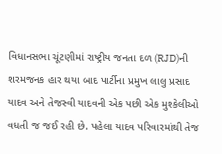વિધાનસભા ચૂંટણીમાં રાષ્ટ્રીય જનતા દળ (RJD)ની શરમજનક હાર થયા બાદ પાર્ટીના પ્રમુખ લાલુ પ્રસાદ યાદવ અને તેજસ્વી યાદવની એક પછી એક મુશ્કેલીઓ વધતી જ જઈ રહી છે. પહેલા યાદવ પરિવારમાંથી તેજ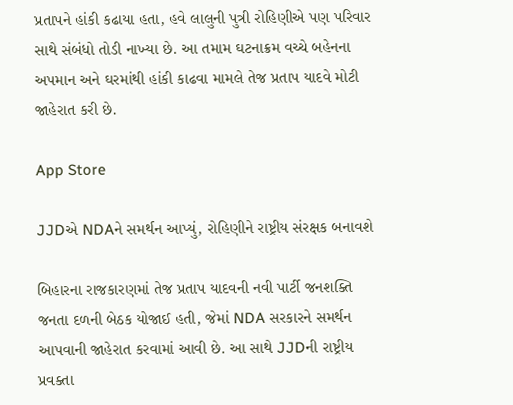પ્રતાપને હાંકી કઢાયા હતા, હવે લાલુની પુત્રી રોહિણીએ પણ પરિવાર સાથે સંબંધો તોડી નાખ્યા છે. આ તમામ ઘટનાક્રમ વચ્ચે બહેનના અપમાન અને ઘરમાંથી હાંકી કાઢવા મામલે તેજ પ્રતાપ યાદવે મોટી જાહેરાત કરી છે.

App Store

JJDએ NDAને સમર્થન આપ્યું, રોહિણીને રાષ્ટ્રીય સંરક્ષક બનાવશે

બિહારના રાજકારણમાં તેજ પ્રતાપ યાદવની નવી પાર્ટી જનશક્તિ જનતા દળની બેઠક યોજાઈ હતી, જેમાં NDA સરકારને સમર્થન આપવાની જાહેરાત કરવામાં આવી છે. આ સાથે JJDની રાષ્ટ્રીય પ્રવક્તા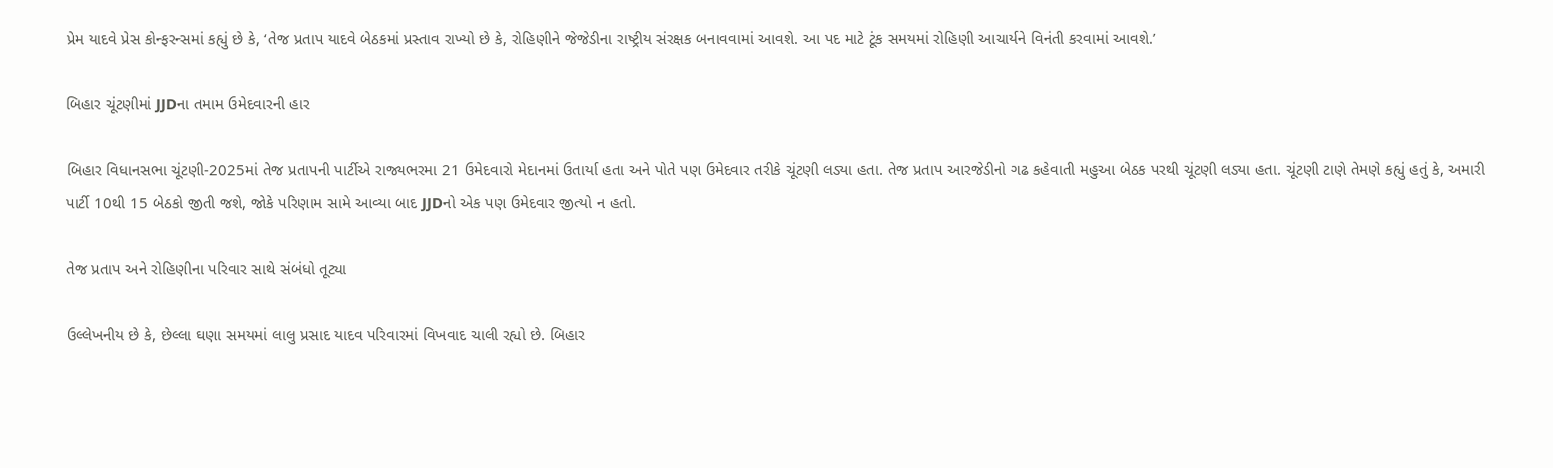પ્રેમ યાદવે પ્રેસ કોન્ફરન્સમાં કહ્યું છે કે, ‘તેજ પ્રતાપ યાદવે બેઠકમાં પ્રસ્તાવ રાખ્યો છે કે, રોહિણીને જેજેડીના રાષ્ટ્રીય સંરક્ષક બનાવવામાં આવશે. આ પદ માટે ટૂંક સમયમાં રોહિણી આચાર્યને વિનંતી કરવામાં આવશે.’

બિહાર ચૂંટણીમાં JJDના તમામ ઉમેદવારની હાર

બિહાર વિધાનસભા ચૂંટણી-2025માં તેજ પ્રતાપની પાર્ટીએ રાજ્યભરમા 21 ઉમેદવારો મેદાનમાં ઉતાર્યા હતા અને પોતે પણ ઉમેદવાર તરીકે ચૂંટણી લડ્યા હતા. તેજ પ્રતાપ આરજેડીનો ગઢ કહેવાતી મહુઆ બેઠક પરથી ચૂંટણી લડ્યા હતા. ચૂંટણી ટાણે તેમણે કહ્યું હતું કે, અમારી પાર્ટી 10થી 15 બેઠકો જીતી જશે, જોકે પરિણામ સામે આવ્યા બાદ JJDનો એક પણ ઉમેદવાર જીત્યો ન હતો.

તેજ પ્રતાપ અને રોહિણીના પરિવાર સાથે સંબંધો તૂટ્યા

ઉલ્લેખનીય છે કે, છેલ્લા ઘણા સમયમાં લાલુ પ્રસાદ યાદવ પરિવારમાં વિખવાદ ચાલી રહ્યો છે. બિહાર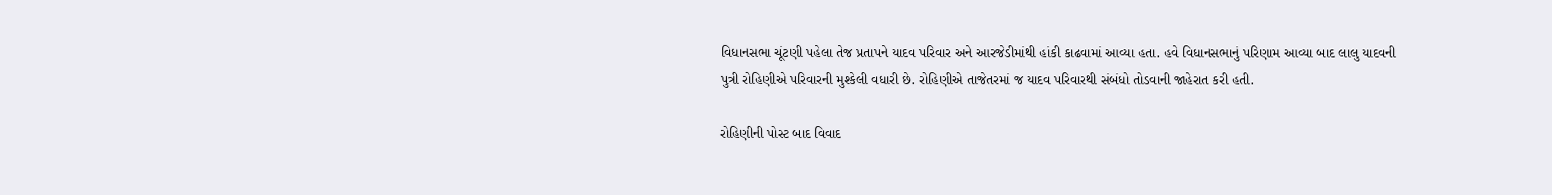વિધાનસભા ચૂંટણી પહેલા તેજ પ્રતાપને યાદવ પરિવાર અને આરજેડીમાંથી હાંકી કાઢવામાં આવ્યા હતા. હવે વિધાનસભાનું પરિણામ આવ્યા બાદ લાલુ યાદવની પુત્રી રોહિણીએ પરિવારની મુશ્કેલી વધારી છે. રોહિણીએ તાજેતરમાં જ યાદવ પરિવારથી સંબંધો તોડવાની જાહેરાત કરી હતી.

રોહિણીની પોસ્ટ બાદ વિવાદ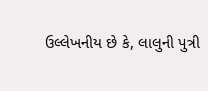ઉલ્લેખનીય છે કે, લાલુની પુત્રી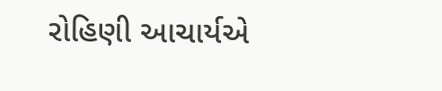રોહિણી આચાર્યએ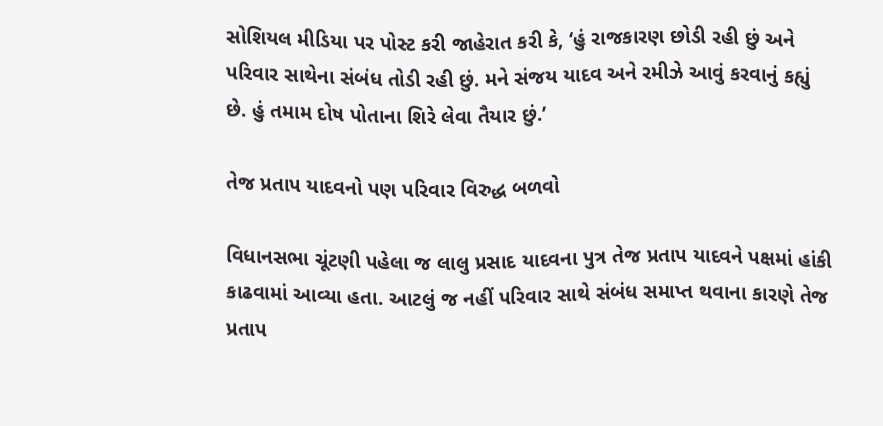સોશિયલ મીડિયા પર પોસ્ટ કરી જાહેરાત કરી કે, ‘હું રાજકારણ છોડી રહી છું અને પરિવાર સાથેના સંબંધ તોડી રહી છું. મને સંજય યાદવ અને રમીઝે આવું કરવાનું કહ્યું છે. હું તમામ દોષ પોતાના શિરે લેવા તૈયાર છું.’

તેજ પ્રતાપ યાદવનો પણ પરિવાર વિરુદ્ધ બળવો

વિધાનસભા ચૂંટણી પહેલા જ લાલુ પ્રસાદ યાદવના પુત્ર તેજ પ્રતાપ યાદવને પક્ષમાં હાંકી કાઢવામાં આવ્યા હતા. આટલું જ નહીં પરિવાર સાથે સંબંધ સમાપ્ત થવાના કારણે તેજ પ્રતાપ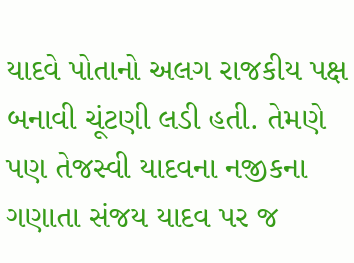યાદવે પોતાનો અલગ રાજકીય પક્ષ બનાવી ચૂંટણી લડી હતી. તેમણે પણ તેજસ્વી યાદવના નજીકના ગણાતા સંજય યાદવ પર જ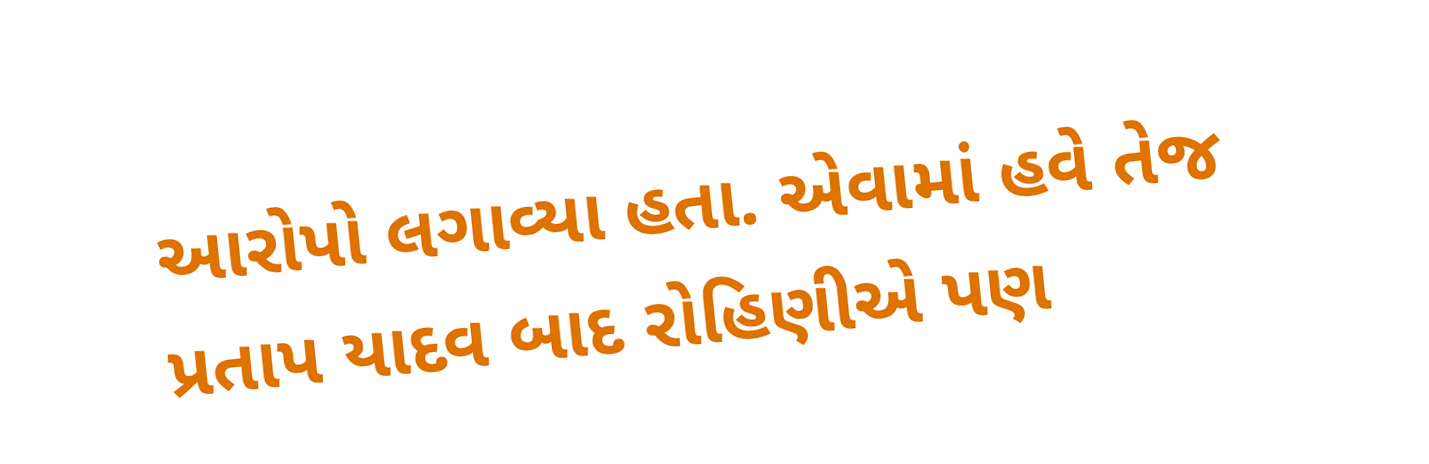આરોપો લગાવ્યા હતા. એવામાં હવે તેજ પ્રતાપ યાદવ બાદ રોહિણીએ પણ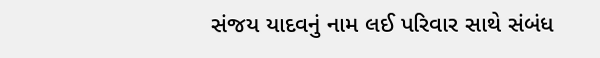સંજય યાદવનું નામ લઈ પરિવાર સાથે સંબંધ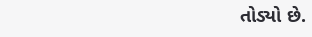તોડ્યો છે.